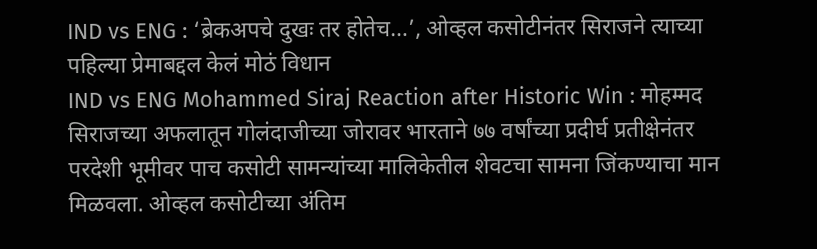IND vs ENG : ‘ब्रेकअपचे दुखः तर होतेच…’, ओव्हल कसोटीनंतर सिराजने त्याच्या पहिल्या प्रेमाबद्दल केलं मोठं विधान
IND vs ENG Mohammed Siraj Reaction after Historic Win : मोहम्मद सिराजच्या अफलातून गोलंदाजीच्या जोरावर भारताने ७७ वर्षांच्या प्रदीर्घ प्रतीक्षेनंतर परदेशी भूमीवर पाच कसोटी सामन्यांच्या मालिकेतील शेवटचा सामना जिंकण्याचा मान मिळवला. ओव्हल कसोटीच्या अंतिम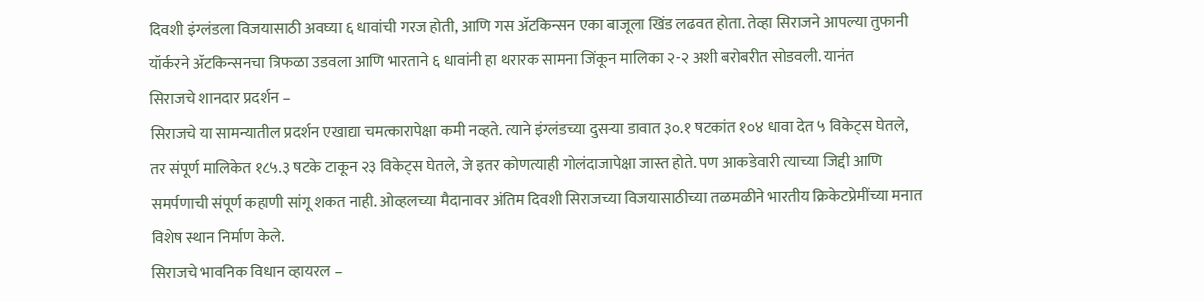दिवशी इंग्लंडला विजयासाठी अवघ्या ६ धावांची गरज होती, आणि गस ॲटकिन्सन एका बाजूला खिंड लढवत होता. तेव्हा सिराजने आपल्या तुफानी यॉर्करने ॲटकिन्सनचा त्रिफळा उडवला आणि भारताने ६ धावांनी हा थरारक सामना जिंकून मालिका २-२ अशी बरोबरीत सोडवली. यानंत
सिराजचे शानदार प्रदर्शन –
सिराजचे या सामन्यातील प्रदर्शन एखाद्या चमत्कारापेक्षा कमी नव्हते. त्याने इंग्लंडच्या दुसऱ्या डावात ३०.१ षटकांत १०४ धावा देत ५ विकेट्स घेतले, तर संपूर्ण मालिकेत १८५.३ षटके टाकून २३ विकेट्स घेतले, जे इतर कोणत्याही गोलंदाजापेक्षा जास्त होते. पण आकडेवारी त्याच्या जिद्दी आणि समर्पणाची संपूर्ण कहाणी सांगू शकत नाही. ओव्हलच्या मैदानावर अंतिम दिवशी सिराजच्या विजयासाठीच्या तळमळीने भारतीय क्रिकेटप्रेमींच्या मनात विशेष स्थान निर्माण केले.
सिराजचे भावनिक विधान व्हायरल –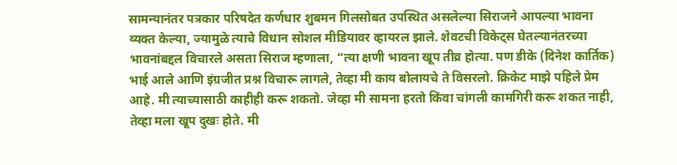सामन्यानंतर पत्रकार परिषदेत कर्णधार शुबमन गिलसोबत उपस्थित असलेल्या सिराजने आपल्या भावना व्यक्त केल्या, ज्यामुळे त्याचे विधान सोशल मीडियावर व्हायरल झाले. शेवटची विकेट्स घेतल्यानंतरच्या भावनांबद्दल विचारले असता सिराज म्हणाला, “त्या क्षणी भावना खूप तीव्र होत्या. पण डीके (दिनेश कार्तिक) भाई आले आणि इंग्रजीत प्रश्न विचारू लागले, तेव्हा मी काय बोलायचे ते विसरलो. क्रिकेट माझे पहिले प्रेम आहे. मी त्याच्यासाठी काहीही करू शकतो. जेव्हा मी सामना हरतो किंवा चांगली कामगिरी करू शकत नाही, तेव्हा मला खूप दुखः होते. मी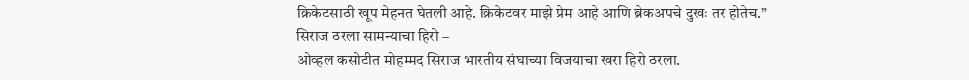क्रिकेटसाठी खूप मेहनत घेतली आहे. क्रिकेटवर माझे प्रेम आहे आणि ब्रेकअपचे दुखः तर होतेच.”
सिराज ठरला सामन्याचा हिरो –
ओव्हल कसोटीत मोहम्मद सिराज भारतीय संघाच्या विजयाचा खरा हिरो ठरला.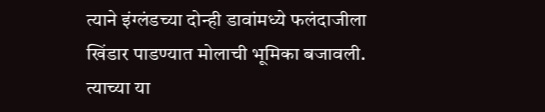त्याने इंग्लंडच्या दोन्ही डावांमध्ये फलंदाजीला खिंडार पाडण्यात मोलाची भूमिका बजावली. त्याच्या या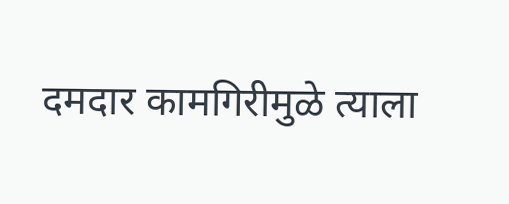दमदार कामगिरीमुळे त्याला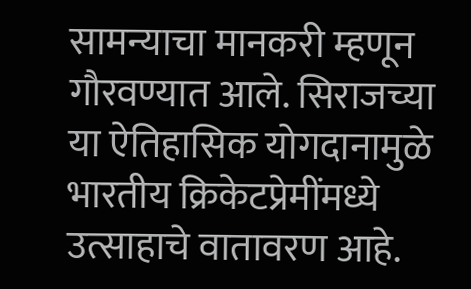सामन्याचा मानकरी म्हणून गौरवण्यात आले. सिराजच्या या ऐतिहासिक योगदानामुळे भारतीय क्रिकेटप्रेमींमध्ये उत्साहाचे वातावरण आहे.